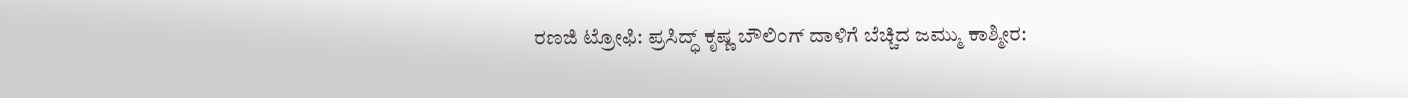ರಣಜಿ ಟ್ರೋಫಿ: ಪ್ರಸಿದ್ಧ್ ಕೃಷ್ಣ ಬೌಲಿಂಗ್ ದಾಳಿಗೆ ಬೆಚ್ಚಿದ ಜಮ್ಮು ಕಾಶ್ಮೀರ: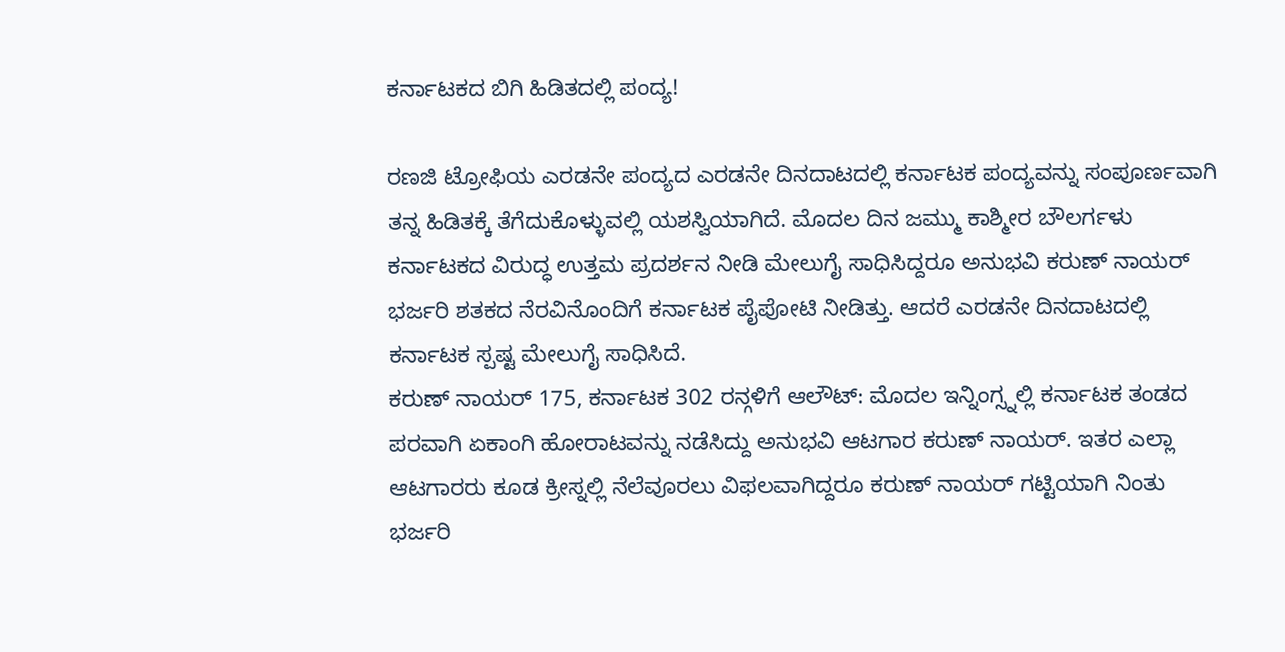ಕರ್ನಾಟಕದ ಬಿಗಿ ಹಿಡಿತದಲ್ಲಿ ಪಂದ್ಯ!

ರಣಜಿ ಟ್ರೋಫಿಯ ಎರಡನೇ ಪಂದ್ಯದ ಎರಡನೇ ದಿನದಾಟದಲ್ಲಿ ಕರ್ನಾಟಕ ಪಂದ್ಯವನ್ನು ಸಂಪೂರ್ಣವಾಗಿ ತನ್ನ ಹಿಡಿತಕ್ಕೆ ತೆಗೆದುಕೊಳ್ಳುವಲ್ಲಿ ಯಶಸ್ವಿಯಾಗಿದೆ. ಮೊದಲ ದಿನ ಜಮ್ಮು ಕಾಶ್ಮೀರ ಬೌಲರ್ಗಳು ಕರ್ನಾಟಕದ ವಿರುದ್ಧ ಉತ್ತಮ ಪ್ರದರ್ಶನ ನೀಡಿ ಮೇಲುಗೈ ಸಾಧಿಸಿದ್ದರೂ ಅನುಭವಿ ಕರುಣ್ ನಾಯರ್ ಭರ್ಜರಿ ಶತಕದ ನೆರವಿನೊಂದಿಗೆ ಕರ್ನಾಟಕ ಪೈಪೋಟಿ ನೀಡಿತ್ತು. ಆದರೆ ಎರಡನೇ ದಿನದಾಟದಲ್ಲಿ ಕರ್ನಾಟಕ ಸ್ಪಷ್ಟ ಮೇಲುಗೈ ಸಾಧಿಸಿದೆ.
ಕರುಣ್ ನಾಯರ್ 175, ಕರ್ನಾಟಕ 302 ರನ್ಗಳಿಗೆ ಆಲೌಟ್: ಮೊದಲ ಇನ್ನಿಂಗ್ಸ್ನಲ್ಲಿ ಕರ್ನಾಟಕ ತಂಡದ ಪರವಾಗಿ ಏಕಾಂಗಿ ಹೋರಾಟವನ್ನು ನಡೆಸಿದ್ದು ಅನುಭವಿ ಆಟಗಾರ ಕರುಣ್ ನಾಯರ್. ಇತರ ಎಲ್ಲಾ ಆಟಗಾರರು ಕೂಡ ಕ್ರೀಸ್ನಲ್ಲಿ ನೆಲೆವೂರಲು ವಿಫಲವಾಗಿದ್ದರೂ ಕರುಣ್ ನಾಯರ್ ಗಟ್ಟಿಯಾಗಿ ನಿಂತು ಭರ್ಜರಿ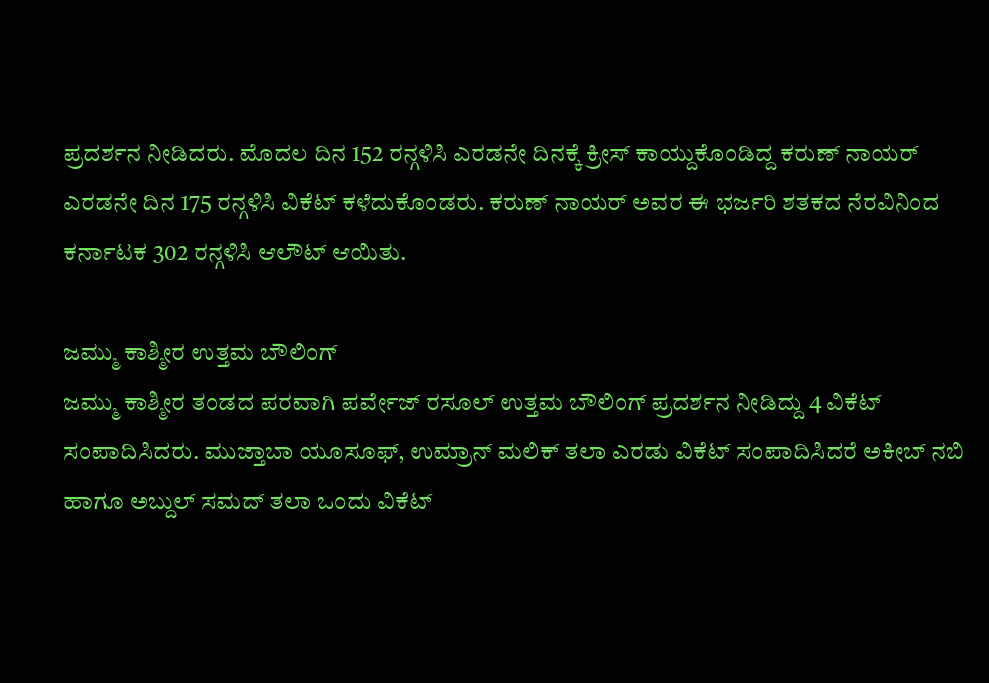ಪ್ರದರ್ಶನ ನೀಡಿದರು. ಮೊದಲ ದಿನ 152 ರನ್ಗಳಿಸಿ ಎರಡನೇ ದಿನಕ್ಕೆ ಕ್ರೀಸ್ ಕಾಯ್ದುಕೊಂಡಿದ್ದ ಕರುಣ್ ನಾಯರ್ ಎರಡನೇ ದಿನ 175 ರನ್ಗಳಿಸಿ ವಿಕೆಟ್ ಕಳೆದುಕೊಂಡರು. ಕರುಣ್ ನಾಯರ್ ಅವರ ಈ ಭರ್ಜರಿ ಶತಕದ ನೆರವಿನಿಂದ ಕರ್ನಾಟಕ 302 ರನ್ಗಳಿಸಿ ಆಲೌಟ್ ಆಯಿತು.

ಜಮ್ಮು ಕಾಶ್ಮೀರ ಉತ್ತಮ ಬೌಲಿಂಗ್
ಜಮ್ಮು ಕಾಶ್ಮೀರ ತಂಡದ ಪರವಾಗಿ ಪರ್ವೇಜ್ ರಸೂಲ್ ಉತ್ತಮ ಬೌಲಿಂಗ್ ಪ್ರದರ್ಶನ ನೀಡಿದ್ದು 4 ವಿಕೆಟ್ ಸಂಪಾದಿಸಿದರು. ಮುಜ್ತಾಬಾ ಯೂಸೂಫ್, ಉಮ್ರಾನ್ ಮಲಿಕ್ ತಲಾ ಎರಡು ವಿಕೆಟ್ ಸಂಪಾದಿಸಿದರೆ ಅಕೀಬ್ ನಬಿ ಹಾಗೂ ಅಬ್ದುಲ್ ಸಮದ್ ತಲಾ ಒಂದು ವಿಕೆಟ್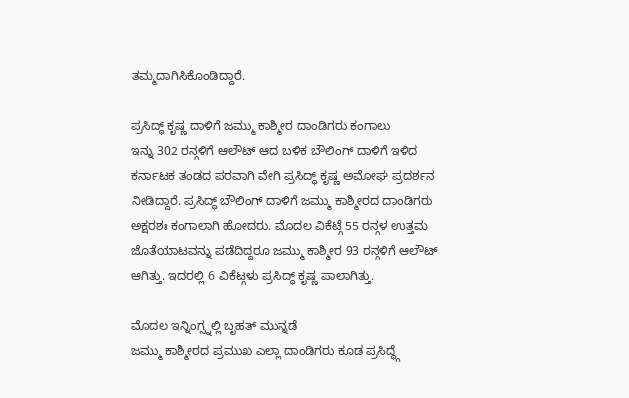ತಮ್ಮದಾಗಿಸಿಕೊಂಡಿದ್ದಾರೆ.

ಪ್ರಸಿದ್ಧ್ ಕೃಷ್ಣ ದಾಳಿಗೆ ಜಮ್ಮು ಕಾಶ್ಮೀರ ದಾಂಡಿಗರು ಕಂಗಾಲು
ಇನ್ನು 302 ರನ್ಗಳಿಗೆ ಆಲೌಟ್ ಆದ ಬಳಿಕ ಬೌಲಿಂಗ್ ದಾಳಿಗೆ ಇಳಿದ ಕರ್ನಾಟಕ ತಂಡದ ಪರವಾಗಿ ವೇಗಿ ಪ್ರಸಿದ್ಧ್ ಕೃಷ್ಣ ಅಮೋಘ ಪ್ರದರ್ಶನ ನೀಡಿದ್ದಾರೆ. ಪ್ರಸಿದ್ಧ್ ಬೌಲಿಂಗ್ ದಾಳಿಗೆ ಜಮ್ಮು ಕಾಶ್ಮೀರದ ದಾಂಡಿಗರು ಅಕ್ಷರಶಃ ಕಂಗಾಲಾಗಿ ಹೋದರು. ಮೊದಲ ವಿಕೆಟ್ಗೆ 55 ರನ್ಗಳ ಉತ್ತಮ ಜೊತೆಯಾಟವನ್ನು ಪಡೆದಿದ್ದರೂ ಜಮ್ಮು ಕಾಶ್ಮೀರ 93 ರನ್ಗಳಿಗೆ ಆಲೌಟ್ ಆಗಿತ್ತು. ಇದರಲ್ಲಿ 6 ವಿಕೆಟ್ಗಳು ಪ್ರಸಿದ್ಧ್ ಕೃಷ್ಣ ಪಾಲಾಗಿತ್ತು.

ಮೊದಲ ಇನ್ನಿಂಗ್ಸ್ನಲ್ಲಿ ಬೃಹತ್ ಮುನ್ನಡೆ
ಜಮ್ಮು ಕಾಶ್ಮೀರದ ಪ್ರಮುಖ ಎಲ್ಲಾ ದಾಂಡಿಗರು ಕೂಡ ಪ್ರಸಿದ್ಧ್ಗೆ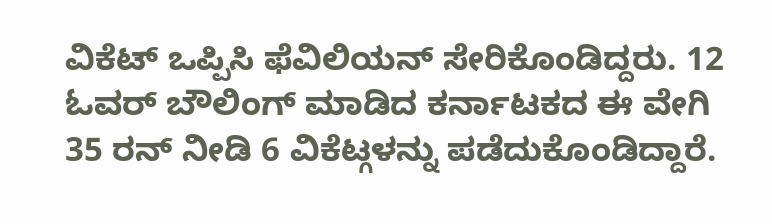ವಿಕೆಟ್ ಒಪ್ಪಿಸಿ ಫೆವಿಲಿಯನ್ ಸೇರಿಕೊಂಡಿದ್ದರು. 12 ಓವರ್ ಬೌಲಿಂಗ್ ಮಾಡಿದ ಕರ್ನಾಟಕದ ಈ ವೇಗಿ 35 ರನ್ ನೀಡಿ 6 ವಿಕೆಟ್ಗಳನ್ನು ಪಡೆದುಕೊಂಡಿದ್ದಾರೆ.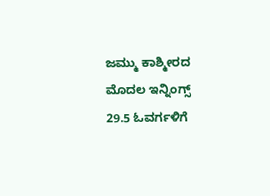ಜಮ್ಮು ಕಾಶ್ಮೀರದ ಮೊದಲ ಇನ್ನಿಂಗ್ಸ್ 29.5 ಓವರ್ಗಳಿಗೆ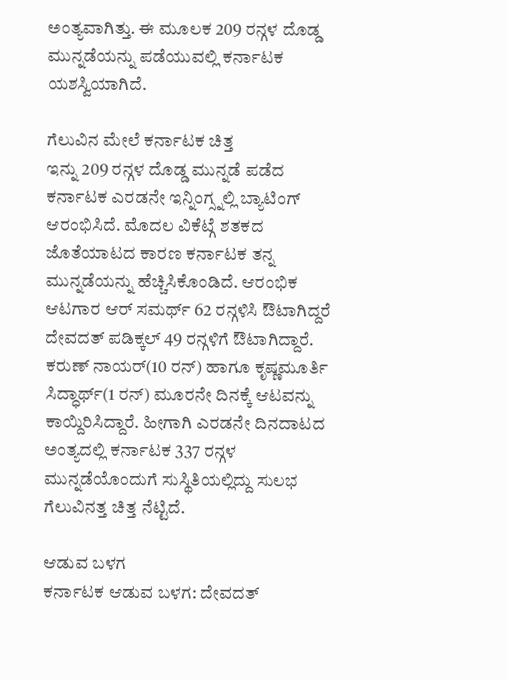ಅಂತ್ಯವಾಗಿತ್ತು. ಈ ಮೂಲಕ 209 ರನ್ಗಳ ದೊಡ್ಡ ಮುನ್ನಡೆಯನ್ನು ಪಡೆಯುವಲ್ಲಿ ಕರ್ನಾಟಕ ಯಶಸ್ವಿಯಾಗಿದೆ.

ಗೆಲುವಿನ ಮೇಲೆ ಕರ್ನಾಟಕ ಚಿತ್ತ
ಇನ್ನು 209 ರನ್ಗಳ ದೊಡ್ಡ ಮುನ್ನಡೆ ಪಡೆದ ಕರ್ನಾಟಕ ಎರಡನೇ ಇನ್ನಿಂಗ್ಸ್ನಲ್ಲಿ ಬ್ಯಾಟಿಂಗ್ ಆರಂಭಿಸಿದೆ. ಮೊದಲ ವಿಕೆಟ್ಗೆ ಶತಕದ ಜೊತೆಯಾಟದ ಕಾರಣ ಕರ್ನಾಟಕ ತನ್ನ ಮುನ್ನಡೆಯನ್ನು ಹೆಚ್ಚಿಸಿಕೊಂಡಿದೆ. ಆರಂಭಿಕ ಆಟಗಾರ ಆರ್ ಸಮರ್ಥ್ 62 ರನ್ಗಳಿಸಿ ಔಟಾಗಿದ್ದರೆ ದೇವದತ್ ಪಡಿಕ್ಕಲ್ 49 ರನ್ಗಳಿಗೆ ಔಟಾಗಿದ್ದಾರೆ. ಕರುಣ್ ನಾಯರ್(10 ರನ್) ಹಾಗೂ ಕೃಷ್ಣಮೂರ್ತಿ ಸಿದ್ಧಾರ್ಥ್(1 ರನ್) ಮೂರನೇ ದಿನಕ್ಕೆ ಆಟವನ್ನು ಕಾಯ್ದಿರಿಸಿದ್ದಾರೆ. ಹೀಗಾಗಿ ಎರಡನೇ ದಿನದಾಟದ ಅಂತ್ಯದಲ್ಲಿ ಕರ್ನಾಟಕ 337 ರನ್ಗಳ ಮುನ್ನಡೆಯೊಂದುಗೆ ಸುಸ್ಥಿತಿಯಲ್ಲಿದ್ದು ಸುಲಭ ಗೆಲುವಿನತ್ತ ಚಿತ್ತ ನೆಟ್ಟಿದೆ.

ಆಡುವ ಬಳಗ
ಕರ್ನಾಟಕ ಆಡುವ ಬಳಗ: ದೇವದತ್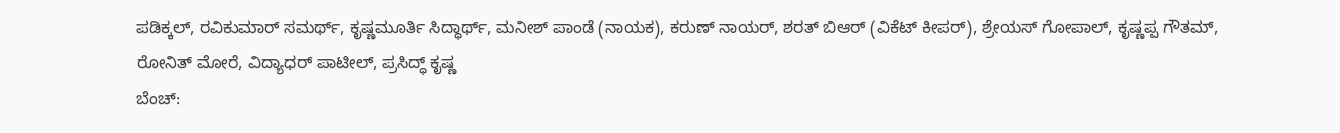ಪಡಿಕ್ಕಲ್, ರವಿಕುಮಾರ್ ಸಮರ್ಥ್, ಕೃಷ್ಣಮೂರ್ತಿ ಸಿದ್ಧಾರ್ಥ್, ಮನೀಶ್ ಪಾಂಡೆ (ನಾಯಕ), ಕರುಣ್ ನಾಯರ್, ಶರತ್ ಬಿಆರ್ (ವಿಕೆಟ್ ಕೀಪರ್), ಶ್ರೇಯಸ್ ಗೋಪಾಲ್, ಕೃಷ್ಣಪ್ಪ ಗೌತಮ್, ರೋನಿತ್ ಮೋರೆ, ವಿದ್ಯಾಧರ್ ಪಾಟೀಲ್, ಪ್ರಸಿದ್ಧ್ ಕೃಷ್ಣ
ಬೆಂಚ್: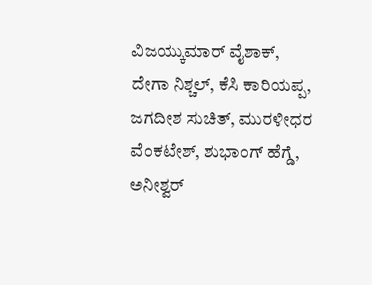ವಿಜಯ್ಕುಮಾರ್ ವೈಶಾಕ್, ದೇಗಾ ನಿಶ್ಚಲ್, ಕೆಸಿ ಕಾರಿಯಪ್ಪ, ಜಗದೀಶ ಸುಚಿತ್, ಮುರಳೀಧರ ವೆಂಕಟೇಶ್, ಶುಭಾಂಗ್ ಹೆಗ್ಡೆ, ಅನೀಶ್ವರ್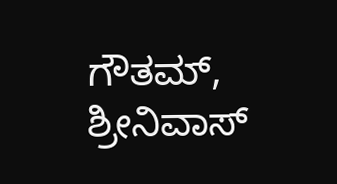ಗೌತಮ್, ಶ್ರೀನಿವಾಸ್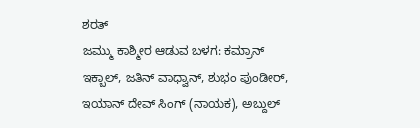ಶರತ್
ಜಮ್ಮು ಕಾಶ್ಮೀರ ಆಡುವ ಬಳಗ: ಕಮ್ರಾನ್ ಇಕ್ಬಾಲ್, ಜತಿನ್ ವಾಧ್ವಾನ್, ಶುಭಂ ಪುಂಡೀರ್, ಇಯಾನ್ ದೇವ್ ಸಿಂಗ್ (ನಾಯಕ), ಅಬ್ದುಲ್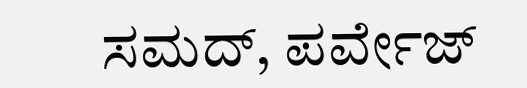ಸಮದ್, ಪರ್ವೇಜ್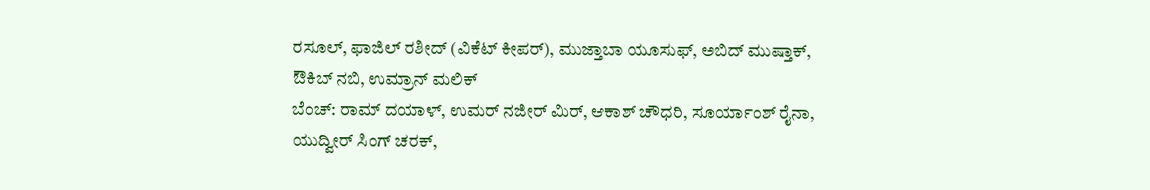ರಸೂಲ್, ಫಾಜಿಲ್ ರಶೀದ್ (ವಿಕೆಟ್ ಕೀಪರ್), ಮುಜ್ತಾಬಾ ಯೂಸುಫ್, ಅಬಿದ್ ಮುಷ್ತಾಕ್, ಔಕಿಬ್ ನಬಿ, ಉಮ್ರಾನ್ ಮಲಿಕ್
ಬೆಂಚ್: ರಾಮ್ ದಯಾಳ್, ಉಮರ್ ನಜೀರ್ ಮಿರ್, ಆಕಾಶ್ ಚೌಧರಿ, ಸೂರ್ಯಾಂಶ್ ರೈನಾ, ಯುದ್ವೀರ್ ಸಿಂಗ್ ಚರಕ್,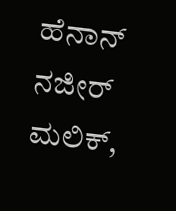ಹೆನಾನ್ ನಜೀರ್ ಮಲಿಕ್,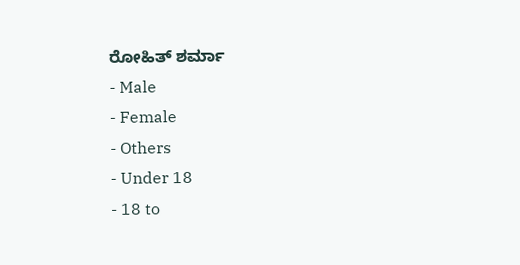ರೋಹಿತ್ ಶರ್ಮಾ
- Male
- Female
- Others
- Under 18
- 18 to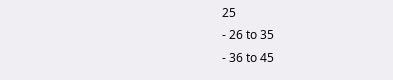25
- 26 to 35
- 36 to 45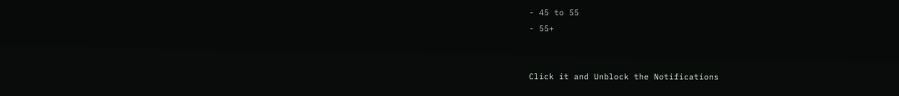- 45 to 55
- 55+


Click it and Unblock the Notifications